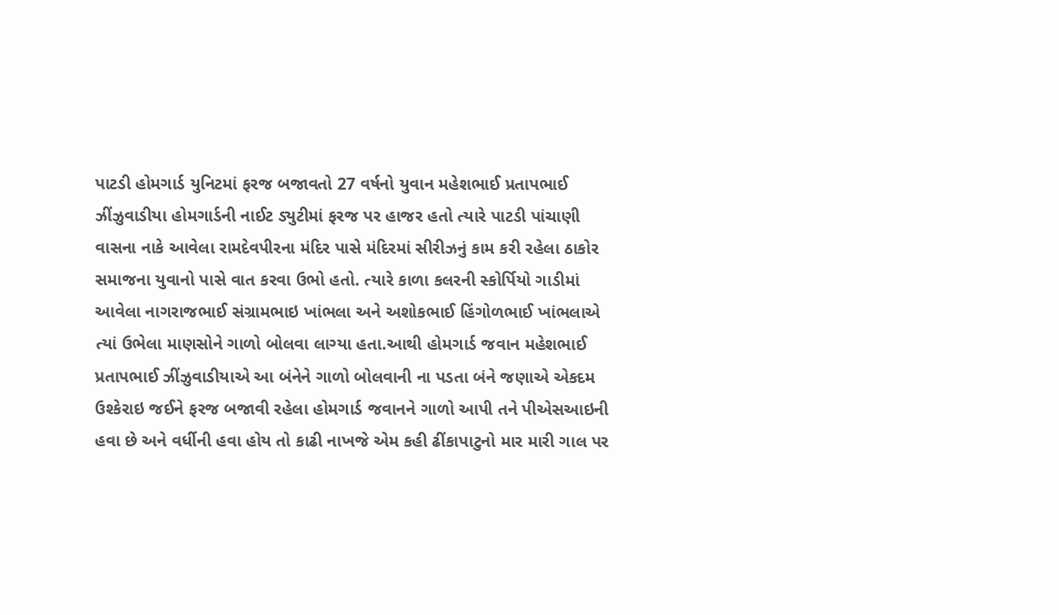પાટડી હોમગાર્ડ યુનિટમાં ફરજ બજાવતો 27 વર્ષનો યુવાન મહેશભાઈ પ્રતાપભાઈ ઝીંઝુવાડીયા હોમગાર્ડની નાઈટ ડ્યુટીમાં ફરજ પર હાજર હતો ત્યારે પાટડી પાંચાણી વાસના નાકે આવેલા રામદેવપીરના મંદિર પાસે મંદિરમાં સીરીઝનું કામ કરી રહેલા ઠાકોર સમાજના યુવાનો પાસે વાત કરવા ઉભો હતો. ત્યારે કાળા કલરની સ્કોર્પિયો ગાડીમાં આવેલા નાગરાજભાઈ સંગ્રામભાઇ ખાંભલા અને અશોકભાઈ હિંગોળભાઈ ખાંભલાએ ત્યાં ઉભેલા માણસોને ગાળો બોલવા લાગ્યા હતા.આથી હોમગાર્ડ જવાન મહેશભાઈ પ્રતાપભાઈ ઝીંઝુવાડીયાએ આ બંનેને ગાળો બોલવાની ના પડતા બંને જણાએ એકદમ ઉશ્કેરાઇ જઈને ફરજ બજાવી રહેલા હોમગાર્ડ જવાનને ગાળો આપી તને પીએસઆઇની હવા છે અને વર્ધીની હવા હોય તો કાઢી નાખજે એમ કહી ઢીંકાપાટુનો માર મારી ગાલ પર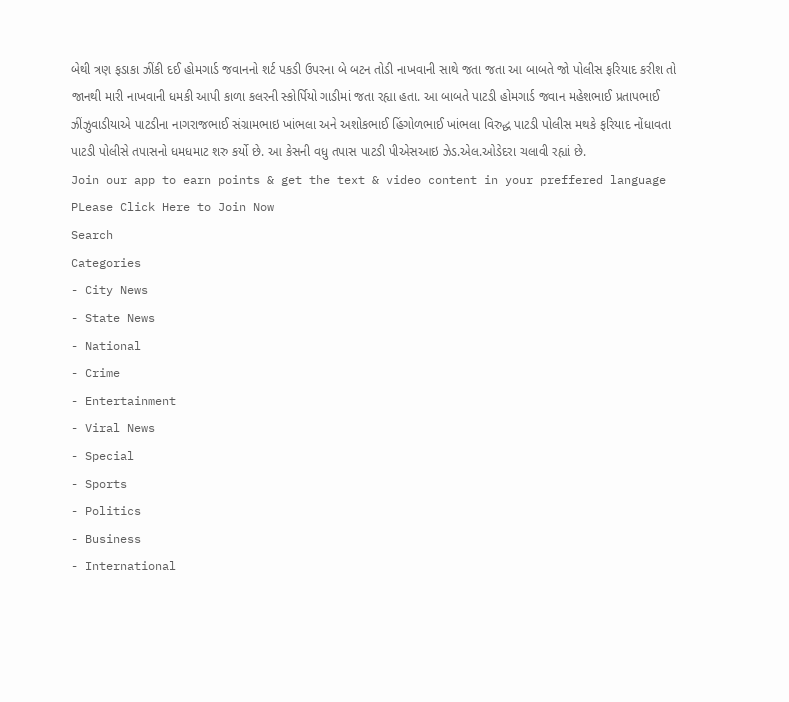બેથી ત્રણ ફડાકા ઝીંકી દઈ હોમગાર્ડ જવાનનો શર્ટ પકડી ઉપરના બે બટન તોડી નાખવાની સાથે જતા જતા આ બાબતે જો પોલીસ ફરિયાદ કરીશ તો જાનથી મારી નાખવાની ધમકી આપી કાળા કલરની સ્કોર્પિયો ગાડીમાં જતા રહ્યા હતા. આ બાબતે પાટડી હોમગાર્ડ જવાન મહેશભાઈ પ્રતાપભાઈ ઝીંઝુવાડીયાએ પાટડીના નાગરાજભાઈ સંગ્રામભાઇ ખાંભલા અને અશોકભાઈ હિંગોળભાઈ ખાંભલા વિરુદ્ધ પાટડી પોલીસ મથકે ફરિયાદ નોંધાવતા પાટડી પોલીસે તપાસનો ધમધમાટ શરુ કર્યો છે. આ કેસની વધુ તપાસ પાટડી પીએસઆઇ ઝેડ.એલ.ઓડેદરા ચલાવી રહ્યાં છે.
Join our app to earn points & get the text & video content in your preffered language
PLease Click Here to Join Now
Search
Categories
- City News
- State News
- National
- Crime
- Entertainment
- Viral News
- Special
- Sports
- Politics
- Business
- International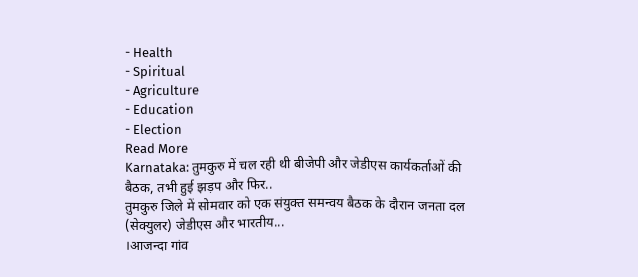- Health
- Spiritual
- Agriculture
- Education
- Election
Read More
Karnataka: तुमकुरु में चल रही थी बीजेपी और जेडीएस कार्यकर्ताओं की बैठक, तभी हुई झड़प और फिर..
तुमकुरु जिले में सोमवार को एक संयुक्त समन्वय बैठक के दौरान जनता दल (सेक्युलर) जेडीएस और भारतीय...
।आजन्दा गांव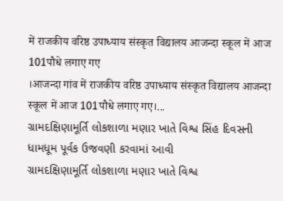में राजकीय वरिष्ठ उपाध्याय संस्कृत विद्यालय आजन्दा स्कूल में आज 101पौधे लगाए गए
।आजन्दा गांव में राजकीय वरिष्ठ उपाध्याय संस्कृत विद्यालय आजन्दा स्कूल में आज 101पौधे लगाए गए।...
ગ્રામદક્ષિણામૂર્તિ લોકશાળા મણાર ખાતે વિશ્વ સિંહ દિવસની ધામધૂમ પૂર્વક ઉજવણી કરવામાં આવી
ગ્રામદક્ષિણામૂર્તિ લોકશાળા મણાર ખાતે વિશ્વ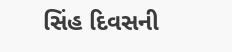સિંહ દિવસની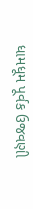ધામધૂમ પૂર્વક ઉજવણી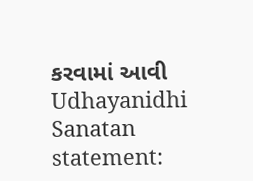કરવામાં આવી
Udhayanidhi Sanatan statement: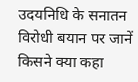उदयनिधि के सनातन विरोधी बयान पर जानें किसने क्या कहा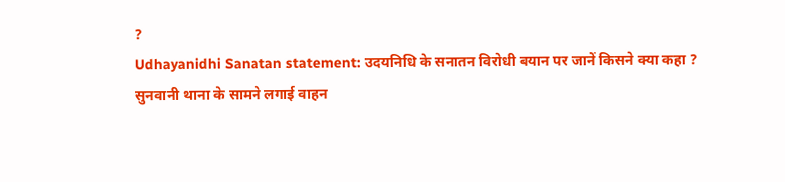?
Udhayanidhi Sanatan statement: उदयनिधि के सनातन विरोधी बयान पर जानें किसने क्या कहा ?
सुनवानी थाना के सामने लगाई वाहन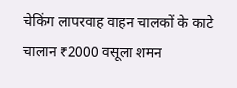चेकिंग लापरवाह वाहन चालकों के काटे चालान ₹2000 वसूला शमन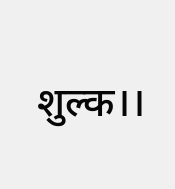शुल्क।।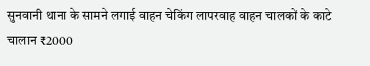सुनवानी थाना के सामने लगाई वाहन चेकिंग लापरवाह वाहन चालकों के काटे चालान ₹2000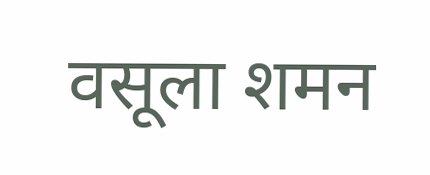वसूला शमन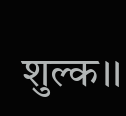शुल्क।।